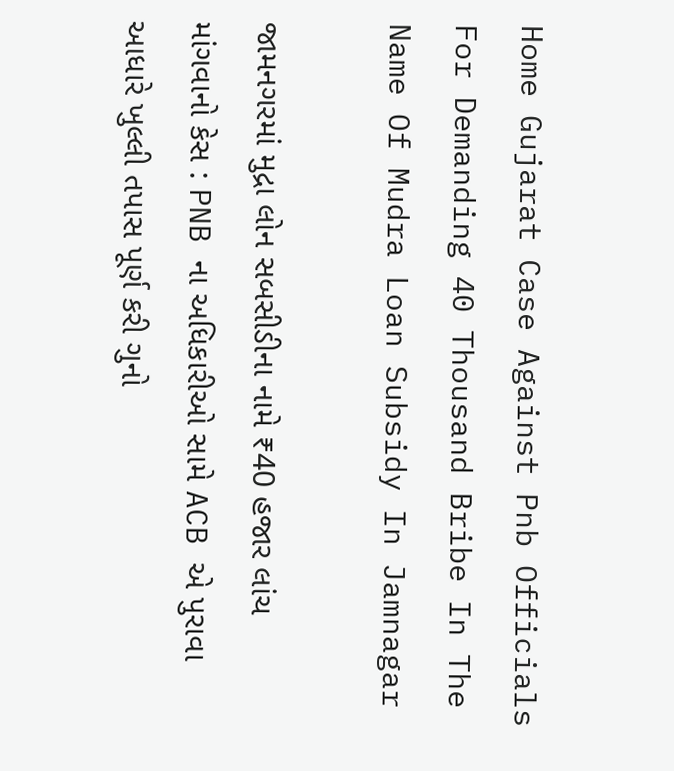Home Gujarat Case Against Pnb Officials For Demanding 40 Thousand Bribe In The Name Of Mudra Loan Subsidy In Jamnagar

જામનગરમાં મુદ્રા લોન સબસીડીના નામે ₹40 હજાર લાંચ માંગવાનો કેસ : PNB ના અધિકારીઓ સામે ACB એ પુરાવા આધારે ખુલ્લી તપાસ પૂર્ણ કરી ગુનો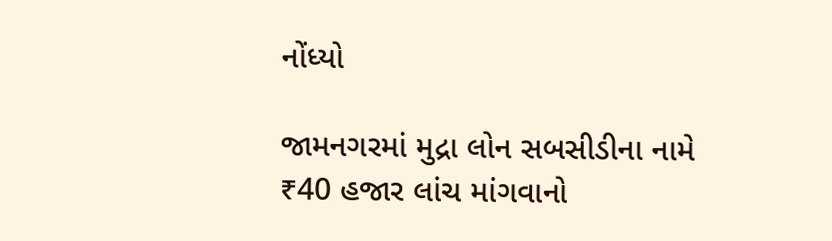નોંધ્યો

જામનગરમાં મુદ્રા લોન સબસીડીના નામે ₹40 હજાર લાંચ માંગવાનો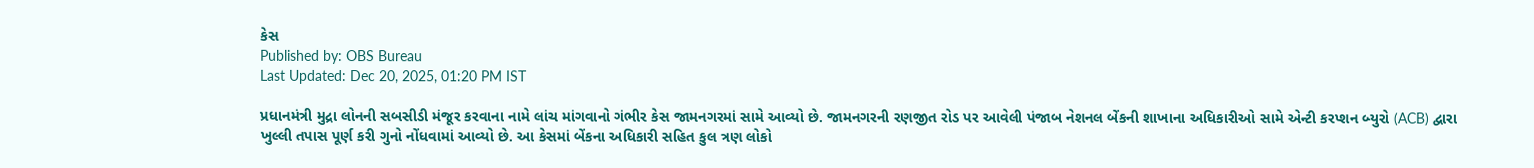કેસ
Published by: OBS Bureau
Last Updated: Dec 20, 2025, 01:20 PM IST

પ્રધાનમંત્રી મુદ્રા લોનની સબસીડી મંજૂર કરવાના નામે લાંચ માંગવાનો ગંભીર કેસ જામનગરમાં સામે આવ્યો છે. જામનગરની રણજીત રોડ પર આવેલી પંજાબ નેશનલ બેંકની શાખાના અધિકારીઓ સામે એન્ટી કરપ્શન બ્યુરો (ACB) દ્વારા ખુલ્લી તપાસ પૂર્ણ કરી ગુનો નોંધવામાં આવ્યો છે. આ કેસમાં બેંકના અધિકારી સહિત કુલ ત્રણ લોકો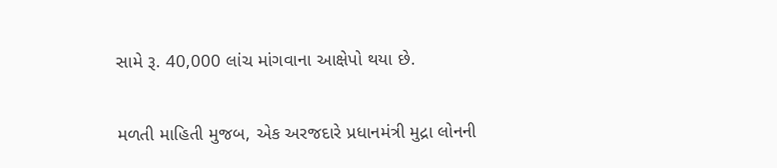સામે રૂ. 40,000 લાંચ માંગવાના આક્ષેપો થયા છે.

મળતી માહિતી મુજબ, એક અરજદારે પ્રધાનમંત્રી મુદ્રા લોનની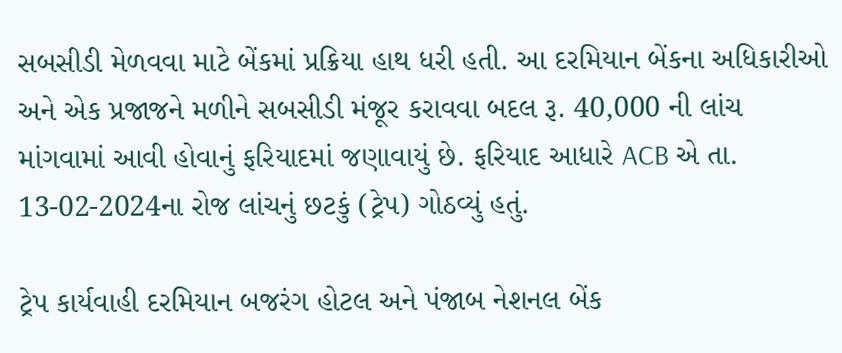સબસીડી મેળવવા માટે બેંકમાં પ્રક્રિયા હાથ ધરી હતી. આ દરમિયાન બેંકના અધિકારીઓ અને એક પ્રજાજને મળીને સબસીડી મંજૂર કરાવવા બદલ રૂ. 40,000 ની લાંચ માંગવામાં આવી હોવાનું ફરિયાદમાં જણાવાયું છે. ફરિયાદ આધારે ACB એ તા. 13-02-2024ના રોજ લાંચનું છટકું (ટ્રેપ) ગોઠવ્યું હતું.

ટ્રેપ કાર્યવાહી દરમિયાન બજરંગ હોટલ અને પંજાબ નેશનલ બેંક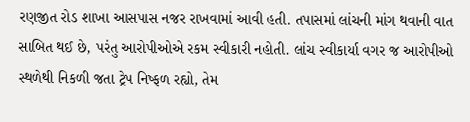રણજીત રોડ શાખા આસપાસ નજર રાખવામાં આવી હતી. તપાસમાં લાંચની માંગ થવાની વાત સાબિત થઈ છે, પરંતુ આરોપીઓએ રકમ સ્વીકારી નહોતી. લાંચ સ્વીકાર્યા વગર જ આરોપીઓ સ્થળેથી નિકળી જતા ટ્રેપ નિષ્ફળ રહ્યો, તેમ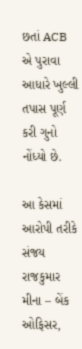છતાં ACB એ પુરાવા આધારે ખુલ્લી તપાસ પૂર્ણ કરી ગુનો નોંધ્યો છે.

આ કેસમાં આરોપી તરીકે સંજય રાજકુમાર મીના – બેંક ઓફિસર,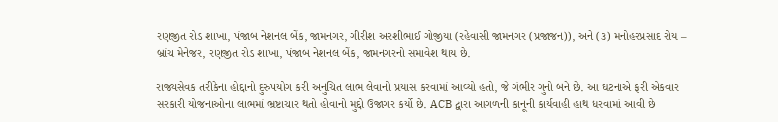રણજીત રોડ શાખા, પંજાબ નેશનલ બેંક, જામનગર, ગીરીશ અરશીભાઈ ગોજીયા (રહેવાસી જામનગર (પ્રજાજન)), અને (૩) મનોહરપ્રસાદ રોય – બ્રાંચ મેનેજર, રણજીત રોડ શાખા, પંજાબ નેશનલ બેંક, જામનગરનો સમાવેશ થાય છે.

રાજ્યસેવક તરીકેના હોદ્દાનો દુરુપયોગ કરી અનુચિત લાભ લેવાનો પ્રયાસ કરવામાં આવ્યો હતો, જે ગંભીર ગુનો બને છે. આ ઘટનાએ ફરી એકવાર સરકારી યોજનાઓના લાભમાં ભ્રષ્ટાચાર થતો હોવાનો મુદ્દો ઉજાગર કર્યો છે. ACB દ્વારા આગળની કાનૂની કાર્યવાહી હાથ ધરવામાં આવી છે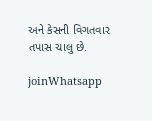અને કેસની વિગતવાર તપાસ ચાલુ છે.

joinWhatsapp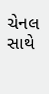ચેનલ સાથે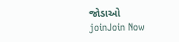જોડાઓ
joinJoin Now